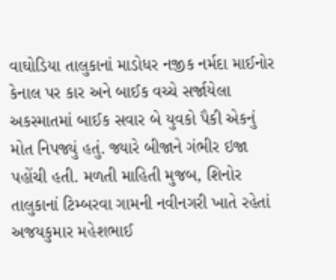વાઘોડિયા તાલુકાનાં માડોધર નજીક નર્મદા માઈનોર કેનાલ પર કાર અને બાઈક વચ્ચે સર્જાયેલા અકસ્માતમાં બાઈક સવાર બે યુવકો પૈકી એકનું મોત નિપજ્યું હતું. જ્યારે બીજાને ગંભીર ઇજા પહોંચી હતી. મળતી માહિતી મુજબ, શિનોર તાલુકાનાં ટિમ્બરવા ગામની નવીનગરી ખાતે રહેતાં અજયકુમાર મહેશભાઈ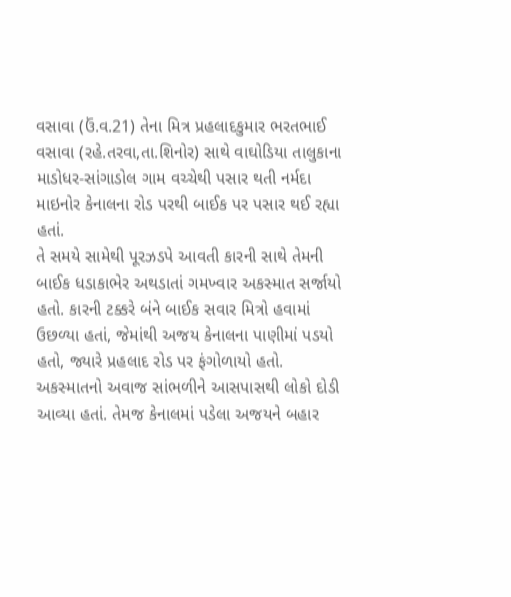વસાવા (ઉં.વ.21) તેના મિત્ર પ્રહલાદકુમાર ભરતભાઈ વસાવા (રહે.તરવા,તા.શિનોર) સાથે વાઘોડિયા તાલુકાના માડોધર-સાંગાડોલ ગામ વચ્ચેથી પસાર થતી નર્મદા માઇનોર કેનાલના રોડ પરથી બાઈક પર પસાર થઈ રહ્યા હતાં.
તે સમયે સામેથી પૂરઝડપે આવતી કારની સાથે તેમની બાઈક ધડાકાભેર અથડાતાં ગમખ્વાર અકસ્માત સર્જાયો હતો. કારની ટક્કરે બંને બાઈક સવાર મિત્રો હવામાં ઉછળ્યા હતાં, જેમાંથી અજય કેનાલના પાણીમાં પડયો હતો, જ્યારે પ્રહલાદ રોડ પર ફંગોળાયો હતો. અકસ્માતનો અવાજ સાંભળીને આસપાસથી લોકો દોડી આવ્યા હતાં. તેમજ કેનાલમાં પડેલા અજયને બહાર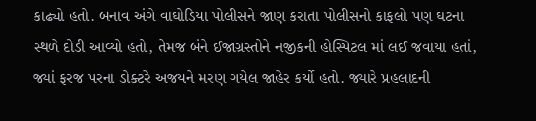કાઢ્યો હતો. બનાવ અંગે વાઘોડિયા પોલીસને જાણ કરાતા પોલીસનો કાફલો પણ ઘટના સ્થળે દોડી આવ્યો હતો, તેમજ બંને ઈજાગ્રસ્તોને નજીકની હોસ્પિટલ માં લઈ જવાયા હતાં, જ્યાં ફરજ પરના ડોક્ટરે અજયને મરણ ગયેલ જાહેર કર્યો હતો. જ્યારે પ્રહલાદની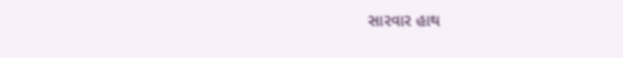સારવાર હાથ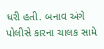ધરી હતી. બનાવ અંગે પોલીસે કારના ચાલક સામે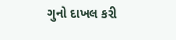ગુનો દાખલ કરી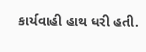કાર્યવાહી હાથ ધરી હતી.